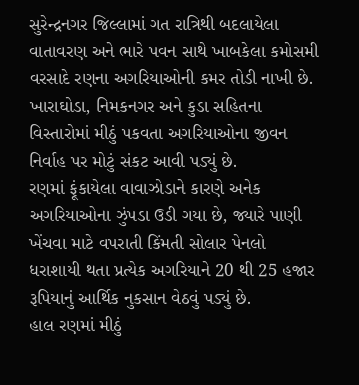સુરેન્દ્રનગર જિલ્લામાં ગત રાત્રિથી બદલાયેલા વાતાવરણ અને ભારે પવન સાથે ખાબકેલા કમોસમી વરસાદે રણના અગરિયાઓની કમર તોડી નાખી છે. ખારાઘોડા, નિમકનગર અને કુડા સહિતના વિસ્તારોમાં મીઠું પકવતા અગરિયાઓના જીવન નિર્વાહ પર મોટું સંકટ આવી પડ્યું છે.
રણમાં ફૂંકાયેલા વાવાઝોડાને કારણે અનેક અગરિયાઓના ઝુંપડા ઉડી ગયા છે, જ્યારે પાણી ખેંચવા માટે વપરાતી કિંમતી સોલાર પેનલો ધરાશાયી થતા પ્રત્યેક અગરિયાને 20 થી 25 હજાર રૂપિયાનું આર્થિક નુકસાન વેઠવું પડ્યું છે.
હાલ રણમાં મીઠું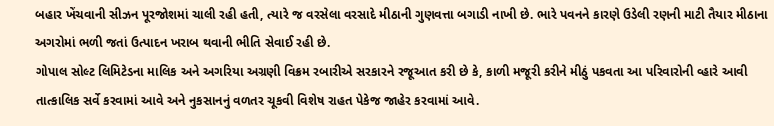બહાર ખેંચવાની સીઝન પૂરજોશમાં ચાલી રહી હતી, ત્યારે જ વરસેલા વરસાદે મીઠાની ગુણવત્તા બગાડી નાખી છે. ભારે પવનને કારણે ઉડેલી રણની માટી તૈયાર મીઠાના અગરોમાં ભળી જતાં ઉત્પાદન ખરાબ થવાની ભીતિ સેવાઈ રહી છે.
ગોપાલ સોલ્ટ લિમિટેડના માલિક અને અગરિયા અગ્રણી વિક્રમ રબારીએ સરકારને રજૂઆત કરી છે કે, કાળી મજૂરી કરીને મીઠું પકવતા આ પરિવારોની વ્હારે આવી તાત્કાલિક સર્વે કરવામાં આવે અને નુકસાનનું વળતર ચૂકવી વિશેષ રાહત પેકેજ જાહેર કરવામાં આવે.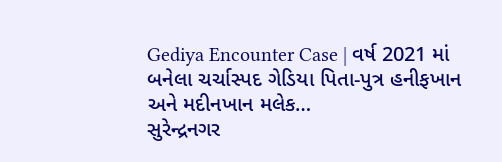Gediya Encounter Case | વર્ષ 2021 માં બનેલા ચર્ચાસ્પદ ગેડિયા પિતા-પુત્ર હનીફખાન અને મદીનખાન મલેક…
સુરેન્દ્રનગર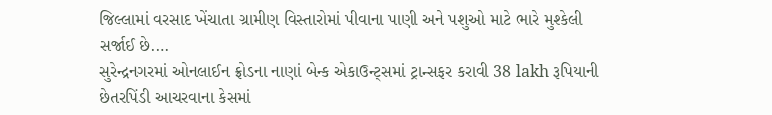જિલ્લામાં વરસાદ ખેંચાતા ગ્રામીણ વિસ્તારોમાં પીવાના પાણી અને પશુઓ માટે ભારે મુશ્કેલી સર્જાઈ છે.…
સુરેન્દ્રનગરમાં ઓનલાઈન ફ્રોડના નાણાં બેન્ક એકાઉન્ટ્સમાં ટ્રાન્સફર કરાવી 38 lakh રૂપિયાની છેતરપિંડી આચરવાના કેસમાં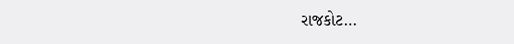રાજકોટ…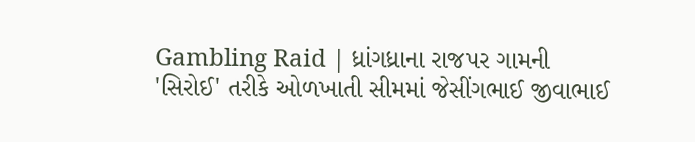Gambling Raid | ધ્રાંગધ્રાના રાજપર ગામની 'સિરોઈ' તરીકે ઓળખાતી સીમમાં જેસીંગભાઈ જીવાભાઈ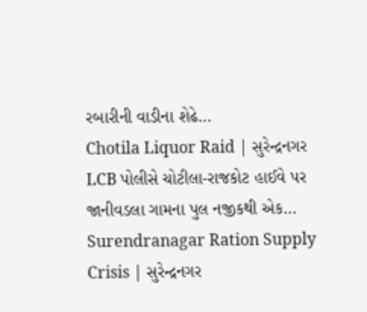રબારીની વાડીના શેઢે…
Chotila Liquor Raid | સુરેન્દ્રનગર LCB પોલીસે ચોટીલા-રાજકોટ હાઈવે પર જાનીવડલા ગામના પુલ નજીકથી એક…
Surendranagar Ration Supply Crisis | સુરેન્દ્રનગર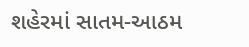શહેરમાં સાતમ-આઠમ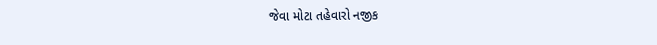જેવા મોટા તહેવારો નજીક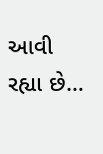આવી રહ્યા છે…